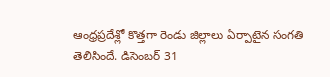ఆంధ్రప్రదేశ్లో కొత్తగా రెండు జిల్లాలు ఏర్పాటైన సంగతి తెలిసిందే. డిసెంబర్ 31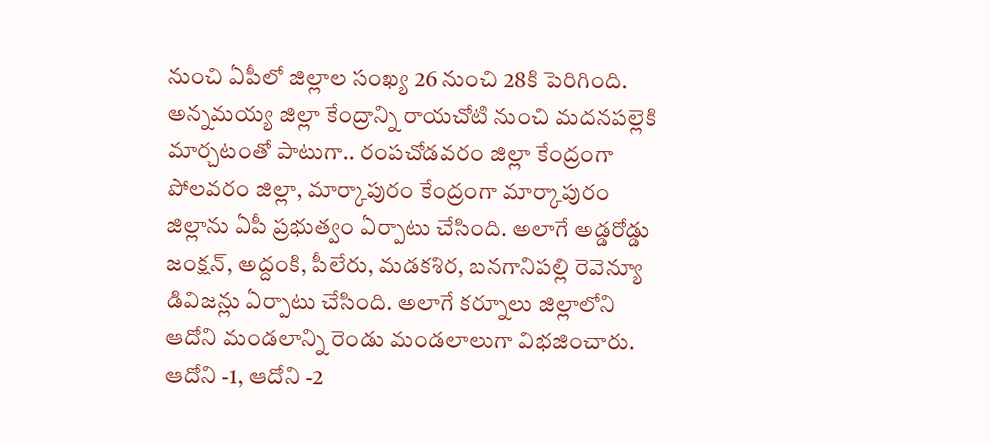నుంచి ఏపీలో జిల్లాల సంఖ్య 26 నుంచి 28కి పెరిగింది. అన్నమయ్య జిల్లా కేంద్రాన్ని రాయచోటి నుంచి మదనపల్లెకి మార్చటంతో పాటుగా.. రంపచోడవరం జిల్లా కేంద్రంగా పోలవరం జిల్లా, మార్కాపురం కేంద్రంగా మార్కాపురం జిల్లాను ఏపీ ప్రభుత్వం ఏర్పాటు చేసింది. అలాగే అడ్డరోడ్డు జంక్షన్, అద్దంకి, పీలేరు, మడకశిర, బనగానిపల్లి రెవెన్యూ డివిజన్లు ఏర్పాటు చేసింది. అలాగే కర్నూలు జిల్లాలోని ఆదోని మండలాన్ని రెండు మండలాలుగా విభజించారు. ఆదోని -1, ఆదోని -2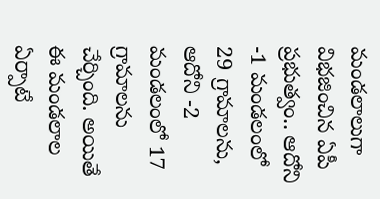మండలాలుగా విభజించిన ఏపీ ప్రభుత్వం.. ఆదోని -1 మండలంలో 29 గ్రామాలను, ఆదోని -2 మండలంలో 17 గ్రామాలను చేర్చింది. అయితే ఈ మండలాల ఏర్పాటే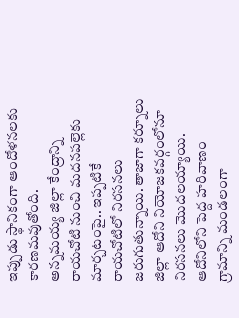ఇప్పుడు స్థానికంగా ఆందోళనలకు కారణమవుతోంది.
అన్నమయ్య జిల్లా కేంద్రాన్ని రాయచోటి నుంచి మదనపల్లెకు మార్చటంపై.. ఇప్పటికే రాయచోటిలో నిరసనలు జరుగుతున్నాయి. తాజాగా కర్నూలు జిల్లా ఆదోని నియోజకవర్గంలోనూ నిరసనలు మొదలయ్యాయి. ఆదోనిలోని పెద్ద హరివాణం గ్రామాన్ని మండలంగా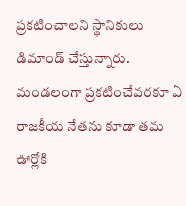ప్రకటించాలని స్థానికులు డిమాండ్ చేస్తున్నారు. మండలంగా ప్రకటించేవరకూ ఏ రాజకీయ నేతను కూడా తమ ఊర్లోకి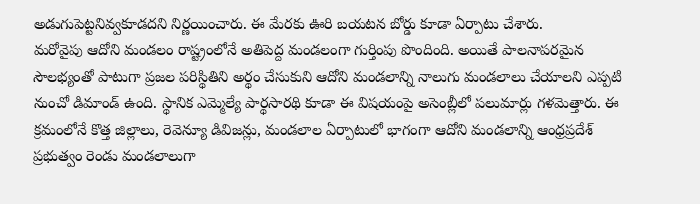అడుగుపెట్టనివ్వకూడదని నిర్ణయించారు. ఈ మేరకు ఊరి బయటన బోర్డు కూడా ఏర్పాటు చేశారు.
మరోవైపు ఆదోని మండలం రాష్ట్రంలోనే అతిపెద్ద మండలంగా గుర్తింపు పొందింది. అయితే పాలనాపరమైన సౌలభ్యంతో పాటుగా ప్రజల పరిస్థితిని అర్థం చేసుకుని ఆదోని మండలాన్ని నాలుగు మండలాలు చేయాలని ఎప్పటి నుంచో డిమాండ్ ఉంది. స్థానిక ఎమ్మెల్యే పార్థసారథి కూడా ఈ విషయంపై అసెంబ్లీలో పలుమార్లు గళమెత్తారు. ఈ క్రమంలోనే కొత్త జిల్లాలు, రెవెన్యూ డివిజన్లు, మండలాల ఏర్పాటులో భాగంగా ఆదోని మండలాన్ని ఆంధ్రప్రదేశ్ ప్రభుత్వం రెండు మండలాలుగా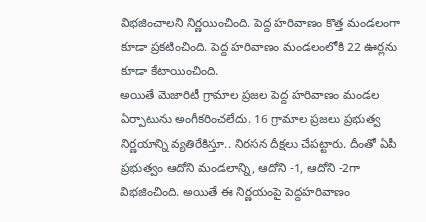విభజించాలని నిర్ణయించింది. పెద్ద హరివాణం కొత్త మండలంగా కూడా ప్రకటించింది. పెద్ద హరివాణం మండలంలోకి 22 ఊర్లను కూడా కేటాయించింది.
అయితే మెజారిటీ గ్రామాల ప్రజల పెద్ద హరివాణం మండల ఏర్పాటును అంగీకరించలేదు. 16 గ్రామాల ప్రజలు ప్రభుత్వ నిర్ణయాన్ని వ్యతిరేకిస్తూ.. నిరసన దీక్షలు చేపట్టారు. దీంతో ఏపీ ప్రభుత్వం ఆదోని మండలాన్ని, ఆదోని -1, ఆదోని -2గా విభజించింది. అయితే ఈ నిర్ణయంపై పెద్దహరివాణం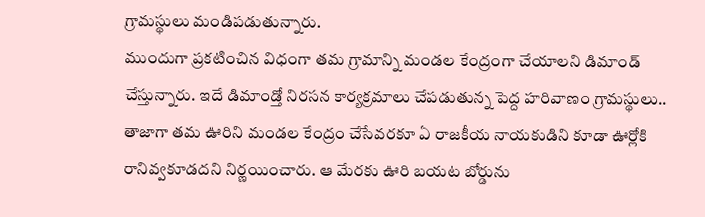గ్రామస్థులు మండిపడుతున్నారు.
ముందుగా ప్రకటించిన విధంగా తమ గ్రామాన్ని మండల కేంద్రంగా చేయాలని డిమాండ్ చేస్తున్నారు. ఇదే డిమాండ్తో నిరసన కార్యక్రమాలు చేపడుతున్న పెద్ద హరివాణం గ్రామస్థులు.. తాజాగా తమ ఊరిని మండల కేంద్రం చేసేవరకూ ఏ రాజకీయ నాయకుడిని కూడా ఊర్లోకి రానివ్వకూడదని నిర్ణయించారు. ఆ మేరకు ఊరి బయట బోర్డును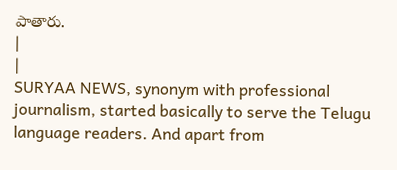పాతారు.
|
|
SURYAA NEWS, synonym with professional journalism, started basically to serve the Telugu language readers. And apart from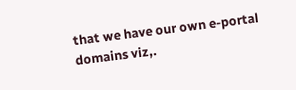that we have our own e-portal domains viz,.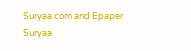Suryaa.com and Epaper Suryaa